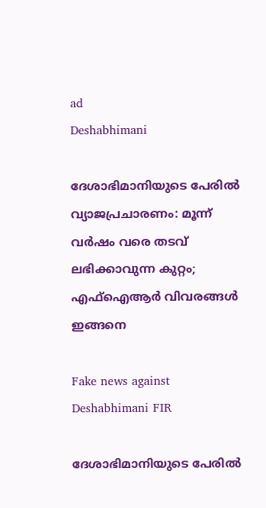ad
Deshabhimani

ദേശാഭിമാനിയുടെ പേരിൽ വ്യാജപ്രചാരണം: മൂന്ന് വർഷം വരെ തടവ് ലഭിക്കാവുന്ന കുറ്റം; എഫ്ഐആർ വിവരങ്ങൾ ഇങ്ങനെ

Fake news against Deshabhimani FIR

ദേശാഭിമാനിയുടെ പേരിൽ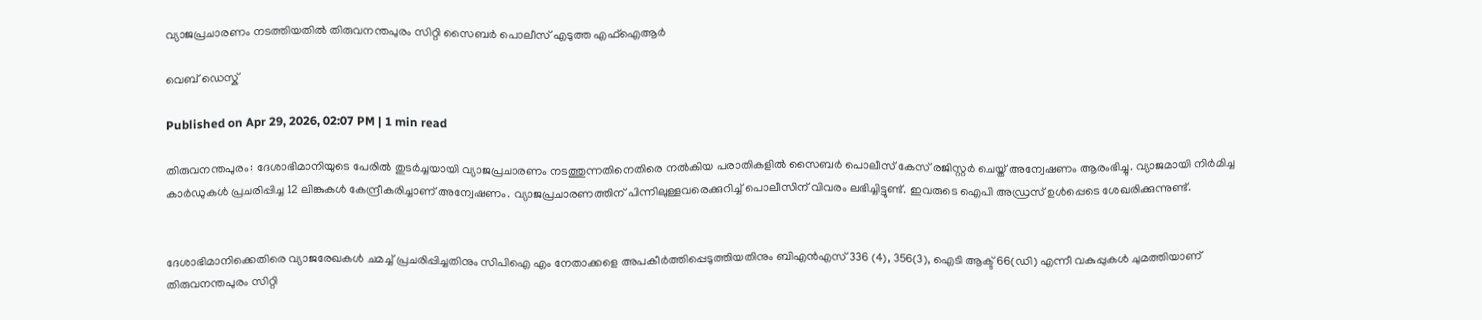വ്യാജപ്രചാരണം നടത്തിയതിൽ തിരുവനന്തപുരം സിറ്റി സൈബർ പൊലീസ് എടുത്ത എഫ്ഐആർ

വെബ് ഡെസ്ക്

Published on Apr 29, 2026, 02:07 PM | 1 min read

തിരുവനന്തപുരം: ദേശാഭിമാനിയുടെ പേരിൽ തുടർച്ചയായി വ്യാജപ്രചാരണം നടത്തുന്നതിനെതിരെ നൽകിയ പരാതികളിൽ സൈബർ പൊലീസ് കേസ് രജിസ്റ്റർ ചെയ്ത് അന്വേഷണം ആരംഭിച്ചു. വ്യാജമായി നിർമിച്ച കാർഡുകൾ പ്രചരിപ്പിച്ച 12 ലിങ്കുകൾ കേന്ദ്രീകരിച്ചാണ് അന്വേഷണം. വ്യാജപ്രചാരണത്തിന് പിന്നിലുള്ളവരെക്കുറിച്ച് പൊലീസിന് വിവരം ലഭിച്ചിട്ടുണ്ട്. ഇവരുടെ ഐപി അഡ്രസ് ഉൾപ്പെടെ ശേഖരിക്കുന്നുണ്ട്.


ദേശാഭിമാനിക്കെതിരെ വ്യാജരേഖകൾ ചമച്ച് പ്രചരിപ്പിച്ചതിനും സിപിഐ എം നേതാക്കളെ അപകീർത്തിപ്പെടുത്തിയതിനും ബിഎൻഎസ് 336 (4), 356(3), ഐടി ആക്ട് 66(ഡി) എന്നീ വകുപ്പുകൾ ചുമത്തിയാണ് തിരുവനന്തപുരം സിറ്റി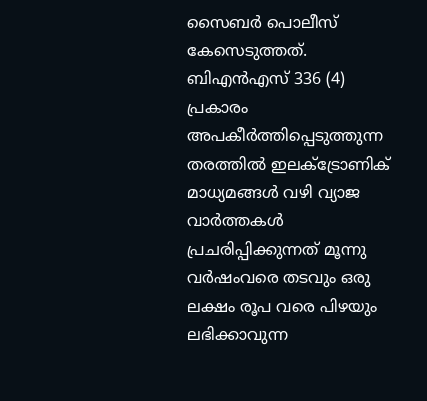സൈബർ പൊലീസ് കേസെടുത്തത്. ബിഎൻഎസ് 336 (4) പ്രകാരം അപകീർത്തിപ്പെടുത്തുന്ന തരത്തിൽ ഇലക്ട്രോണിക് മാധ്യമങ്ങൾ വഴി വ്യാജ വാർത്തകൾ പ്രചരിപ്പിക്കുന്നത് മൂന്നു വർഷംവരെ തടവും ഒരു ലക്ഷം രൂപ വരെ പിഴയും ലഭിക്കാവുന്ന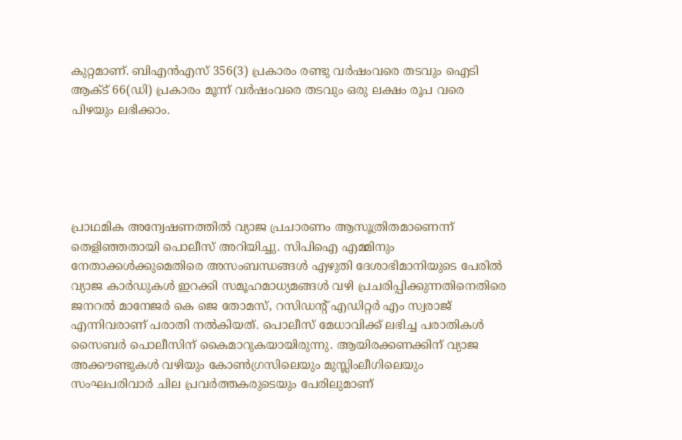കുറ്റമാണ്. ബിഎൻഎസ് 356(3) പ്രകാരം രണ്ടു വർഷംവരെ തടവും ഐടി ആക്ട് 66(ഡി) പ്രകാരം മൂന്ന് വർഷംവരെ തടവും ഒരു ലക്ഷം രൂപ വരെ പിഴയും ലഭിക്കാം.





പ്രാഥമിക അന്വേഷണത്തിൽ വ്യാജ പ്രചാരണം ആസൂത്രിതമാണെന്ന് തെളിഞ്ഞതായി പൊലീസ് അറിയിച്ചു. സിപിഐ എമ്മിനും നേതാക്കൾക്കുമെതിരെ അസംബന്ധങ്ങൾ എഴുതി ദേശാഭിമാനിയുടെ പേരിൽ വ്യാജ കാർഡുകൾ ഇറക്കി സമൂഹമാധ്യമങ്ങൾ വഴി പ്രചരിപ്പിക്കുന്നതിനെതിരെ ജനറൽ മാനേജർ കെ ജെ തോമസ്, റസിഡന്റ്‌ എഡിറ്റർ എം സ്വരാജ് എന്നിവരാണ് പരാതി നൽകിയത്. പൊലീസ് മേധാവിക്ക് ലഭിച്ച പരാതികൾ സൈബർ പൊലീസിന് കൈമാറുകയായിരുന്നു. ആയിരക്കണക്കിന് വ്യാജ അക്കൗണ്ടുകൾ വഴിയും കോൺഗ്രസിലെയും മുസ്ലിംലീഗിലെയും സംഘപരിവാർ ചില പ്രവർത്തകരുടെയും പേരിലുമാണ്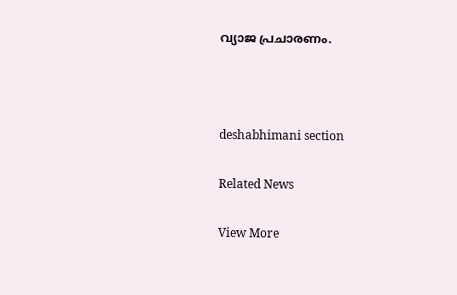വ്യാജ പ്രചാരണം.



deshabhimani section

Related News

View More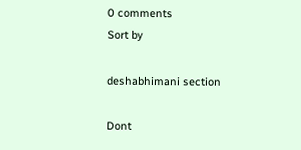0 comments
Sort by

deshabhimani section

Dont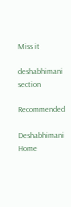Miss it

deshabhimani section

Recommended

Deshabhimani
Home